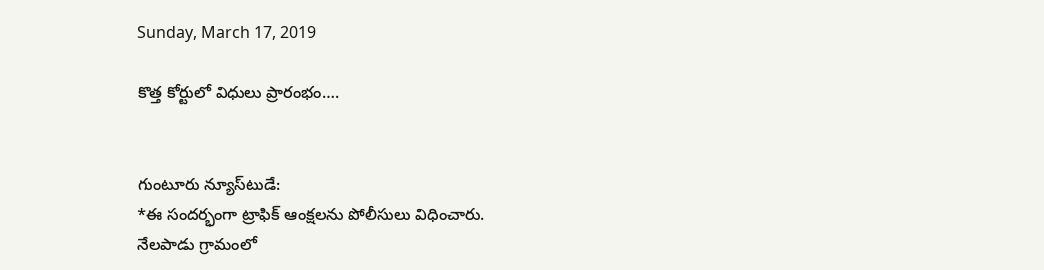Sunday, March 17, 2019

కొత్త కోర్టులో విధులు ప్రారంభం….


గుంటూరు న్యూస్‌టుడే:
*ఈ సందర్భంగా ట్రాఫిక్ ఆంక్షలను పోలీసులు విధించారు.
నేలపాడు గ్రామంలో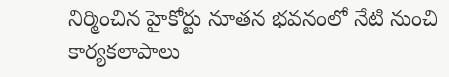నిర్మించిన హైకోర్టు నూతన భవనంలో నేటి నుంచి కార్యకలాపాలు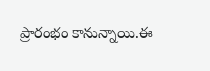ప్రారంభం కానున్నాయి.ఈ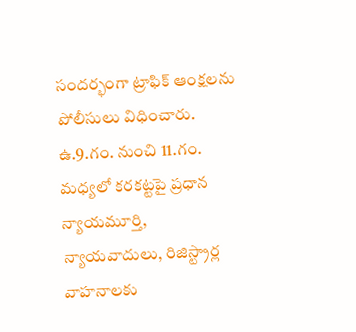సందర్భంగా ట్రాఫిక్ ఆంక్షలను పోలీసులు విధించారు. ఉ.9.గం. నుంచి 11.గం. మధ్యలో కరకట్టపై ప్రధాన న్యాయమూర్తి, న్యాయవాదులు, రిజిస్ట్రార్ల వాహనాలకు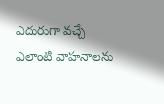ఎదురుగా వచ్చే ఎలాంటి వాహనాలను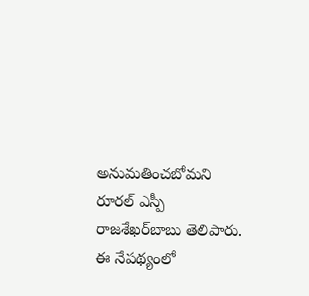అనుమతించబోమని రూరల్ ఎస్పీ రాజశేఖర్‌బాబు తెలిపారు. ఈ నేపథ్యంలో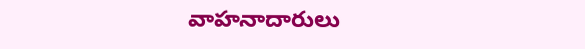వాహనాదారులు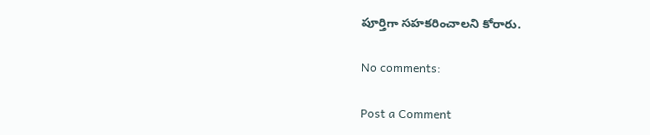పూర్తిగా సహకరించాలని కోరారు.

No comments:

Post a Comment